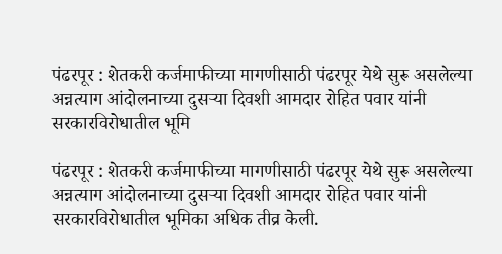पंढरपूर : शेतकरी कर्जमाफीच्या मागणीसाठी पंढरपूर येथे सुरू असलेल्या अन्नत्याग आंदोलनाच्या दुसऱ्या दिवशी आमदार रोहित पवार यांनी सरकारविरोधातील भूमि

पंढरपूर : शेतकरी कर्जमाफीच्या मागणीसाठी पंढरपूर येथे सुरू असलेल्या अन्नत्याग आंदोलनाच्या दुसऱ्या दिवशी आमदार रोहित पवार यांनी सरकारविरोधातील भूमिका अधिक तीव्र केली.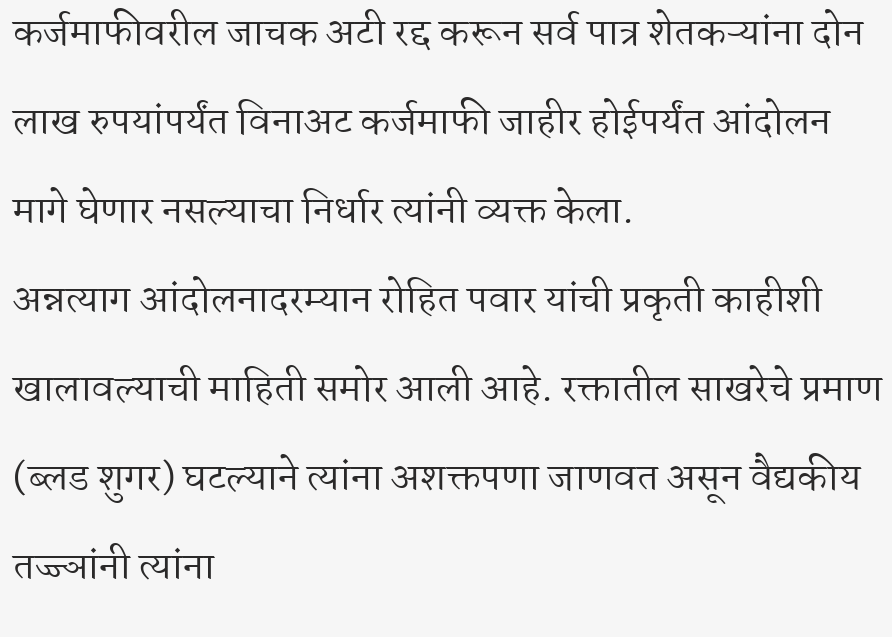कर्जमाफीवरील जाचक अटी रद्द करून सर्व पात्र शेतकऱ्यांना दोन लाख रुपयांपर्यंत विनाअट कर्जमाफी जाहीर होईपर्यंत आंदोलन मागे घेणार नसल्याचा निर्धार त्यांनी व्यक्त केला.
अन्नत्याग आंदोलनादरम्यान रोहित पवार यांची प्रकृती काहीशी खालावल्याची माहिती समोर आली आहे. रक्तातील साखरेचे प्रमाण (ब्लड शुगर) घटल्याने त्यांना अशक्तपणा जाणवत असून वैद्यकीय तज्ज्ञांनी त्यांना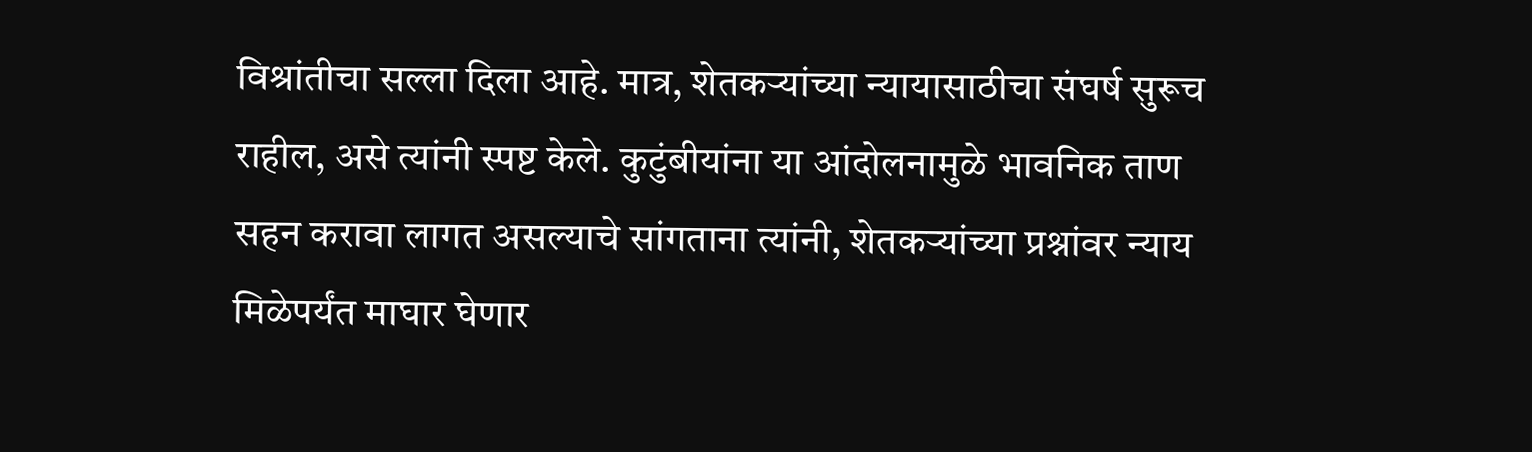विश्रांतीचा सल्ला दिला आहे. मात्र, शेतकऱ्यांच्या न्यायासाठीचा संघर्ष सुरूच राहील, असे त्यांनी स्पष्ट केले. कुटुंबीयांना या आंदोलनामुळे भावनिक ताण सहन करावा लागत असल्याचे सांगताना त्यांनी, शेतकऱ्यांच्या प्रश्नांवर न्याय मिळेपर्यंत माघार घेणार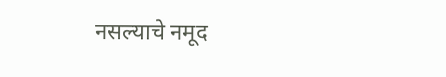नसल्याचे नमूद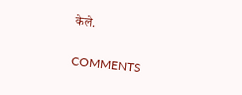केले.

COMMENTS